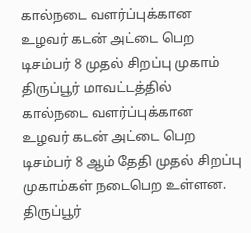கால்நடை வளர்ப்புக்கான உழவர் கடன் அட்டை பெற டிசம்பர் 8 முதல் சிறப்பு முகாம்
திருப்பூர் மாவட்டத்தில் கால்நடை வளர்ப்புக்கான உழவர் கடன் அட்டை பெற டிசம்பர் 8 ஆம் தேதி முதல் சிறப்பு முகாம்கள் நடைபெற உள்ளன.
திருப்பூர்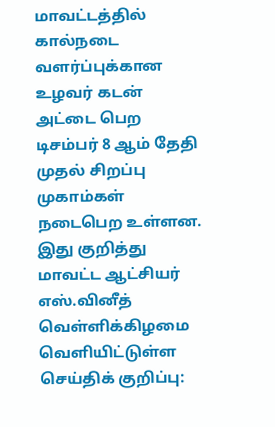மாவட்டத்தில் கால்நடை வளர்ப்புக்கான உழவர் கடன் அட்டை பெற டிசம்பர் 8 ஆம் தேதி முதல் சிறப்பு முகாம்கள் நடைபெற உள்ளன.
இது குறித்து மாவட்ட ஆட்சியர் எஸ்.வினீத் வெள்ளிக்கிழமை வெளியிட்டுள்ள செய்திக் குறிப்பு: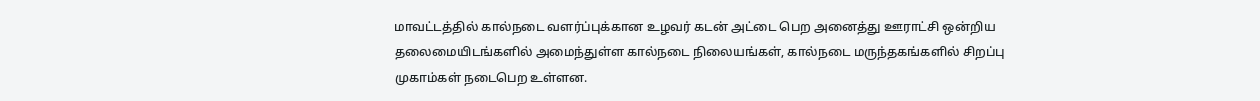மாவட்டத்தில் கால்நடை வளர்ப்புக்கான உழவர் கடன் அட்டை பெற அனைத்து ஊராட்சி ஒன்றிய தலைமையிடங்களில் அமைந்துள்ள கால்நடை நிலையங்கள், கால்நடை மருந்தகங்களில் சிறப்பு முகாம்கள் நடைபெற உள்ளன.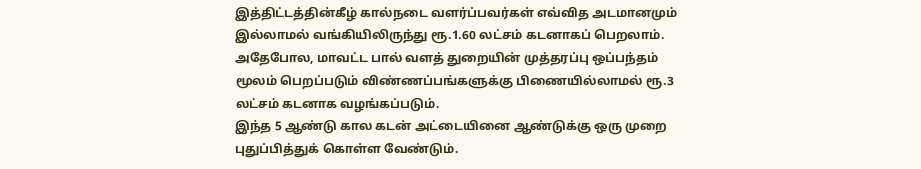இத்திட்டத்தின்கீழ் கால்நடை வளர்ப்பவர்கள் எவ்வித அடமானமும் இல்லாமல் வங்கியிலிருந்து ரூ.1.60 லட்சம் கடனாகப் பெறலாம்.
அதேபோல, மாவட்ட பால் வளத் துறையின் முத்தரப்பு ஒப்பந்தம் மூலம் பெறப்படும் விண்ணப்பங்களுக்கு பிணையில்லாமல் ரூ.3 லட்சம் கடனாக வழங்கப்படும்.
இந்த 5 ஆண்டு கால கடன் அட்டையினை ஆண்டுக்கு ஒரு முறை புதுப்பித்துக் கொள்ள வேண்டும்.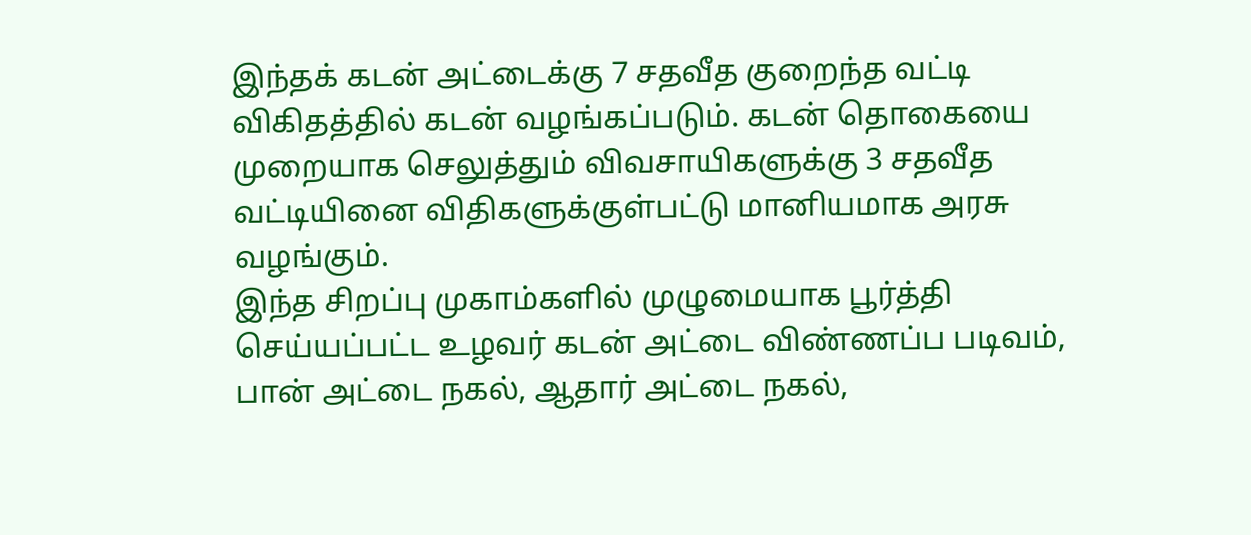இந்தக் கடன் அட்டைக்கு 7 சதவீத குறைந்த வட்டி விகிதத்தில் கடன் வழங்கப்படும். கடன் தொகையை முறையாக செலுத்தும் விவசாயிகளுக்கு 3 சதவீத வட்டியினை விதிகளுக்குள்பட்டு மானியமாக அரசு வழங்கும்.
இந்த சிறப்பு முகாம்களில் முழுமையாக பூர்த்தி செய்யப்பட்ட உழவர் கடன் அட்டை விண்ணப்ப படிவம், பான் அட்டை நகல், ஆதார் அட்டை நகல்,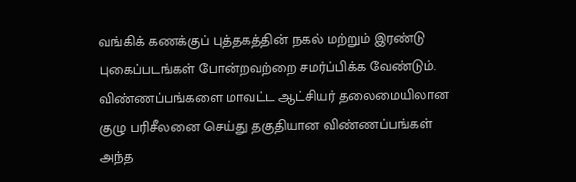வங்கிக் கணக்குப் புத்தகத்தின் நகல் மற்றும் இரண்டு புகைப்படங்கள் போன்றவற்றை சமர்ப்பிக்க வேண்டும்.
விண்ணப்பங்களை மாவட்ட ஆட்சியர் தலைமையிலான குழு பரிசீலனை செய்து தகுதியான விண்ணப்பங்கள் அந்த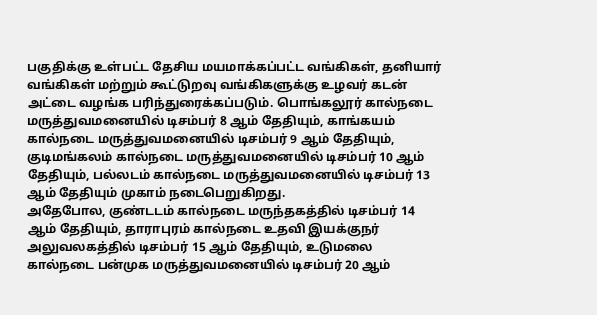பகுதிக்கு உள்பட்ட தேசிய மயமாக்கப்பட்ட வங்கிகள், தனியார் வங்கிகள் மற்றும் கூட்டுறவு வங்கிகளுக்கு உழவர் கடன் அட்டை வழங்க பரிந்துரைக்கப்படும். பொங்கலூர் கால்நடை மருத்துவமனையில் டிசம்பர் 8 ஆம் தேதியும், காங்கயம் கால்நடை மருத்துவமனையில் டிசம்பர் 9 ஆம் தேதியும், குடிமங்கலம் கால்நடை மருத்துவமனையில் டிசம்பர் 10 ஆம் தேதியும், பல்லடம் கால்நடை மருத்துவமனையில் டிசம்பர் 13 ஆம் தேதியும் முகாம் நடைபெறுகிறது.
அதேபோல, குண்டடம் கால்நடை மருந்தகத்தில் டிசம்பர் 14 ஆம் தேதியும், தாராபுரம் கால்நடை உதவி இயக்குநர் அலுவலகத்தில் டிசம்பர் 15 ஆம் தேதியும், உடுமலை கால்நடை பன்முக மருத்துவமனையில் டிசம்பர் 20 ஆம்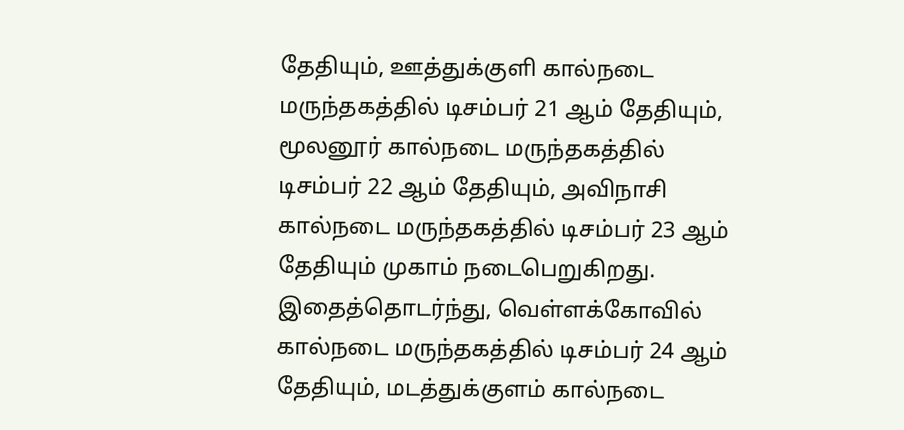தேதியும், ஊத்துக்குளி கால்நடை மருந்தகத்தில் டிசம்பர் 21 ஆம் தேதியும், மூலனூர் கால்நடை மருந்தகத்தில் டிசம்பர் 22 ஆம் தேதியும், அவிநாசி கால்நடை மருந்தகத்தில் டிசம்பர் 23 ஆம் தேதியும் முகாம் நடைபெறுகிறது.
இதைத்தொடர்ந்து, வெள்ளக்கோவில் கால்நடை மருந்தகத்தில் டிசம்பர் 24 ஆம் தேதியும், மடத்துக்குளம் கால்நடை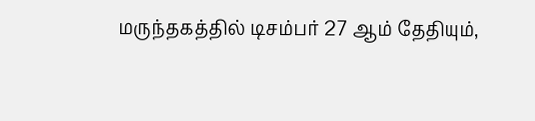மருந்தகத்தில் டிசம்பர் 27 ஆம் தேதியும்,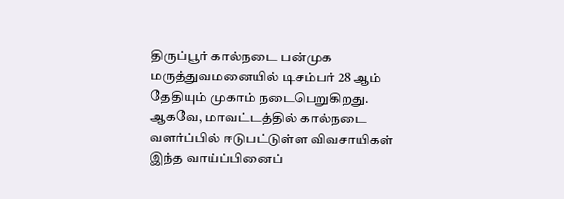திருப்பூர் கால்நடை பன்முக மருத்துவமனையில் டிசம்பர் 28 ஆம் தேதியும் முகாம் நடைபெறுகிறது.
ஆகவே, மாவட்டத்தில் கால்நடை வளர்ப்பில் ஈடுபட்டுள்ள விவசாயிகள் இந்த வாய்ப்பினைப்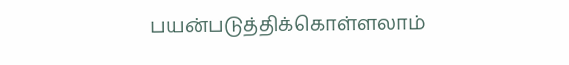பயன்படுத்திக்கொள்ளலாம்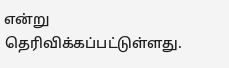என்று தெரிவிக்கப்பட்டுள்ளது.